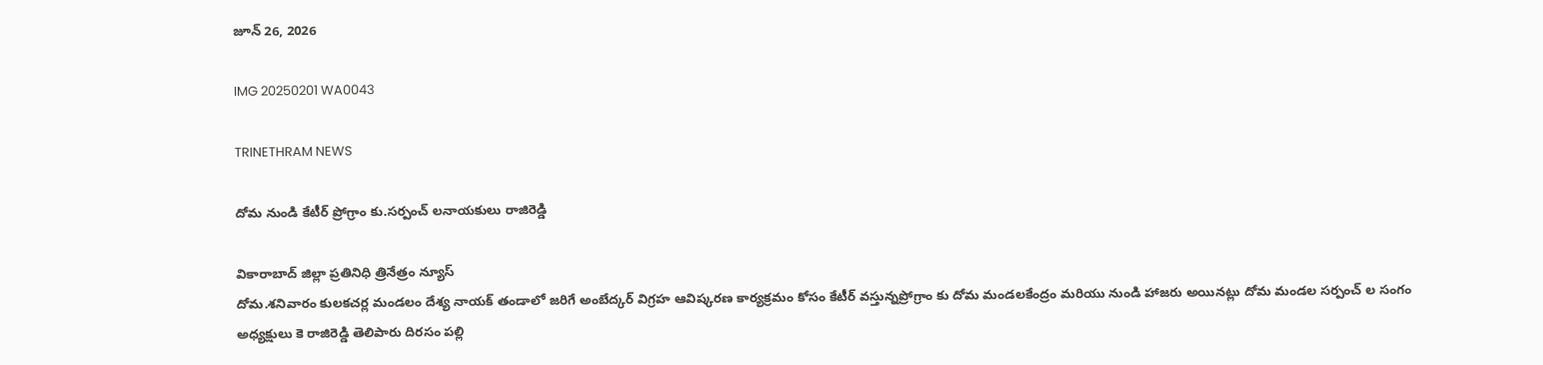జూన్ 26, 2026

IMG 20250201 WA0043

TRINETHRAM NEWS

దోమ నుండి కేటీర్ ప్రోగ్రాం కు.సర్పంచ్ లనాయకులు రాజిరెడ్డి

వికారాబాద్ జిల్లా ప్రతినిధి త్రినేత్రం న్యూస్
దోమ.శనివారం కులకచర్ల మండలం దేశ్య నాయక్ తండాలో జరిగే అంబేద్కర్ విగ్రహ ఆవిష్కరణ కార్యక్రమం కోసం కేటీర్ వస్తున్నప్రోగ్రాం కు దోమ మండలకేంద్రం మరియు నుండి హాజరు అయినట్లు దోమ మండల సర్పంచ్ ల సంగం అధ్యక్షులు కె రాజిరెడ్డి తెలిపారు దిరసం పల్లి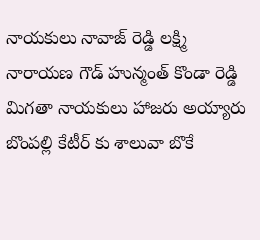నాయకులు నావాజ్ రెడ్డి లక్ష్మి నారాయణ గౌడ్ హున్మంత్ కొండా రెడ్డి మిగతా నాయకులు హాజరు అయ్యారు బొంపల్లి కేటీర్ కు శాలువా బొకే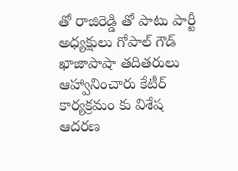తో రాజిరెడ్డి తో పాటు పార్టీ అధ్యక్షులు గోపాల్ గౌడ్ ఖాజాపాషా తదితరులు ఆహ్వానించారు కేటీర్ కార్యక్రమం కు విశేష ఆదరణ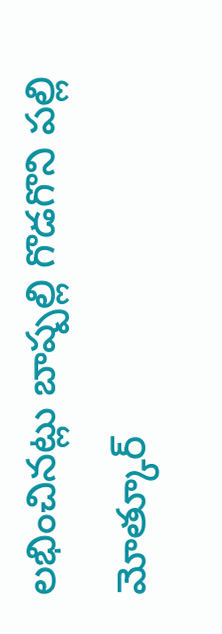లభించినట్లు బాష్పల్లి గొడగొని పల్లి మోత్కూర్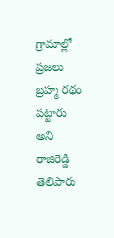గ్రామాల్లో ప్రజలు బ్రహ్మ రథం పట్టారు అని రాజిరెడ్డి తెలిపారు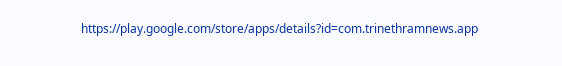https://play.google.com/store/apps/details?id=com.trinethramnews.app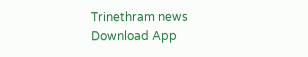Trinethram news
Download App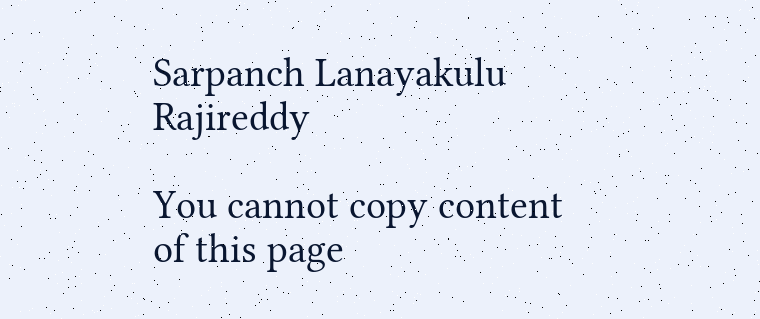Sarpanch Lanayakulu Rajireddy

You cannot copy content of this page